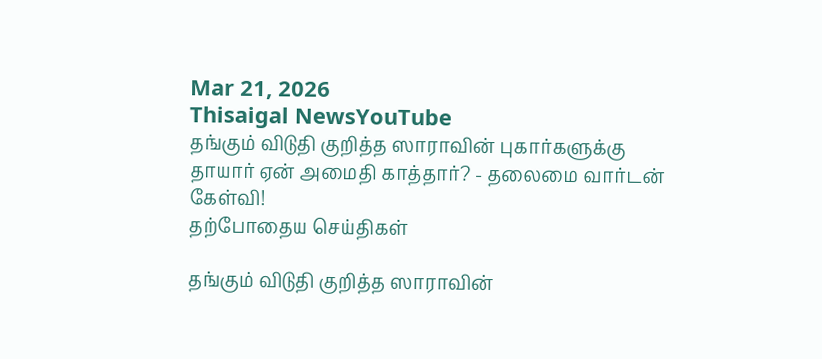Mar 21, 2026
Thisaigal NewsYouTube
தங்கும் விடுதி குறித்த ஸாராவின் புகார்களுக்கு தாயார் ஏன் அமைதி காத்தார்? - தலைமை வார்டன் கேள்வி!
தற்போதைய செய்திகள்

தங்கும் விடுதி குறித்த ஸாராவின்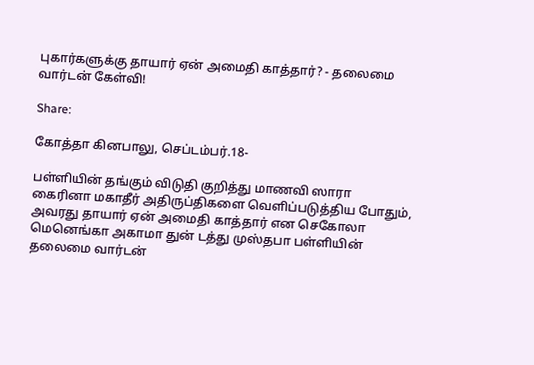புகார்களுக்கு தாயார் ஏன் அமைதி காத்தார்? - தலைமை வார்டன் கேள்வி!

Share:

கோத்தா கினபாலு, செப்டம்பர்.18-

பள்ளியின் தங்கும் விடுதி குறித்து மாணவி ஸாரா கைரினா மகாதீர் அதிருப்திகளை வெளிப்படுத்திய போதும், அவரது தாயார் ஏன் அமைதி காத்தார் என செகோலா மெனெங்கா அகாமா துன் டத்து முஸ்தபா பள்ளியின் தலைமை வார்டன்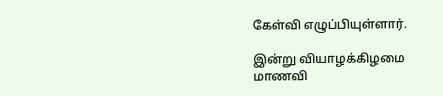கேள்வி எழுப்பியுள்ளார்.

இன்று வியாழக்கிழமை மாணவி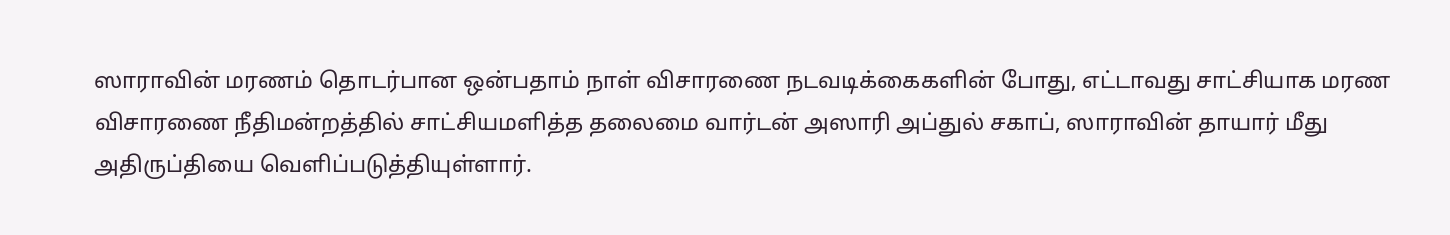ஸாராவின் மரணம் தொடர்பான ஒன்பதாம் நாள் விசாரணை நடவடிக்கைகளின் போது, எட்டாவது சாட்சியாக மரண விசாரணை நீதிமன்றத்தில் சாட்சியமளித்த தலைமை வார்டன் அஸாரி அப்துல் சகாப், ஸாராவின் தாயார் மீது அதிருப்தியை வெளிப்படுத்தியுள்ளார்.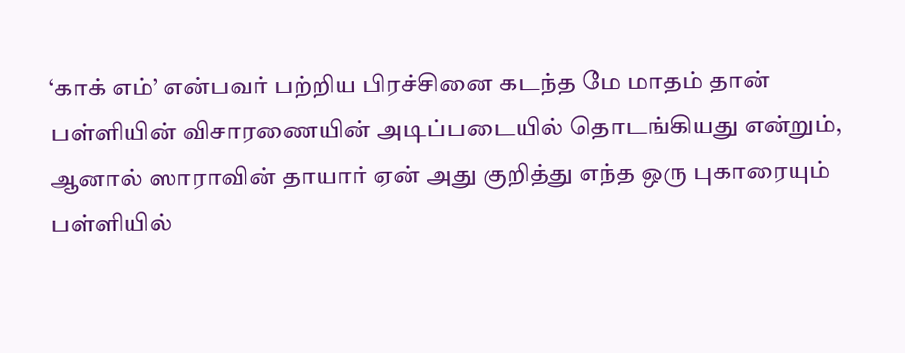‘காக் எம்’ என்பவர் பற்றிய பிரச்சினை கடந்த மே மாதம் தான் பள்ளியின் விசாரணையின் அடிப்படையில் தொடங்கியது என்றும், ஆனால் ஸாராவின் தாயார் ஏன் அது குறித்து எந்த ஒரு புகாரையும் பள்ளியில்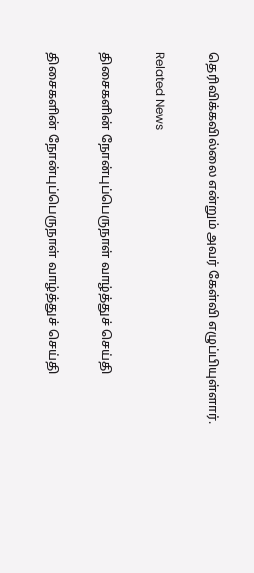தெரிவிக்கவில்லை என்றும் அவர் கேள்வி எழுப்பியுள்ளார்.

Related News

திசைகளின் நோன்புப்பெருநாள் வாழ்த்துச் செய்தி

திசைகளின் நோன்புப்பெருநாள் வாழ்த்துச் செய்தி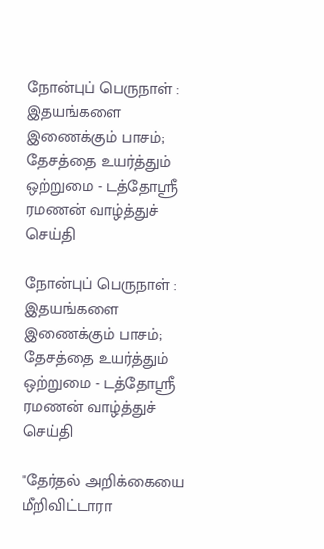நோன்புப் பெருநாள் : இதயங்களை இணைக்கும் பாசம்; தேசத்தை உயர்த்தும் ஒற்றுமை - டத்தோஶ்ரீ ரமணன் வாழ்த்துச் செய்தி

நோன்புப் பெருநாள் : இதயங்களை இணைக்கும் பாசம்; தேசத்தை உயர்த்தும் ஒற்றுமை - டத்தோஶ்ரீ ரமணன் வாழ்த்துச் செய்தி

"தேர்தல் அறிக்கையை மீறிவிட்டாரா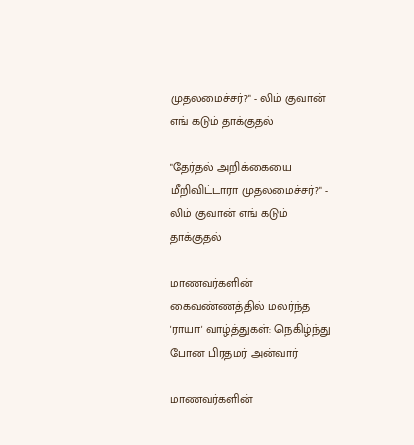முதலமைச்சர்?" - லிம் குவான் எங் கடும் தாக்குதல்

"தேர்தல் அறிக்கையை மீறிவிட்டாரா முதலமைச்சர்?" - லிம் குவான் எங் கடும் தாக்குதல்

மாணவர்களின் கைவண்ணத்தில் மலர்ந்த 'ராயா' வாழ்த்துகள்: நெகிழ்ந்து போன பிரதமர் அன்வார்

மாணவர்களின்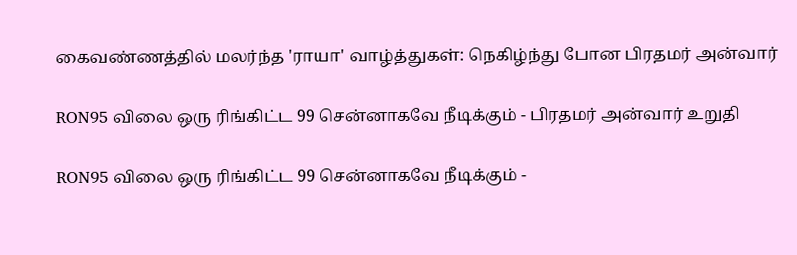கைவண்ணத்தில் மலர்ந்த 'ராயா' வாழ்த்துகள்: நெகிழ்ந்து போன பிரதமர் அன்வார்

RON95 விலை ஒரு ரிங்கிட்ட 99 சென்னாகவே நீடிக்கும் - பிரதமர் அன்வார் உறுதி

RON95 விலை ஒரு ரிங்கிட்ட 99 சென்னாகவே நீடிக்கும் -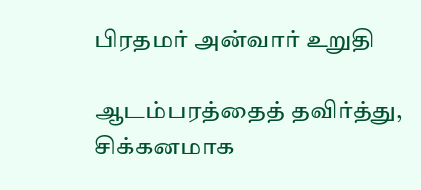பிரதமர் அன்வார் உறுதி

ஆடம்பரத்தைத் தவிர்த்து, சிக்கனமாக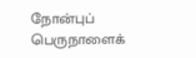நோன்புப் பெருநாளைக்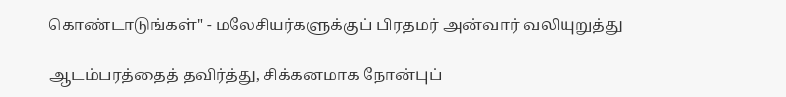கொண்டாடுங்கள்" - மலேசியர்களுக்குப் பிரதமர் அன்வார் வலியுறுத்து

ஆடம்பரத்தைத் தவிர்த்து, சிக்கனமாக நோன்புப்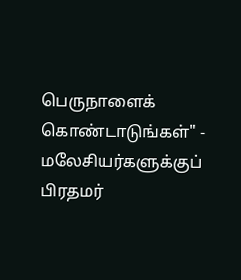பெருநாளைக் கொண்டாடுங்கள்" - மலேசியர்களுக்குப் பிரதமர்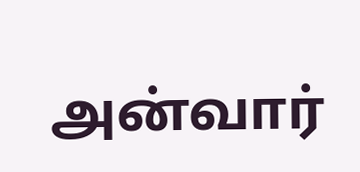அன்வார்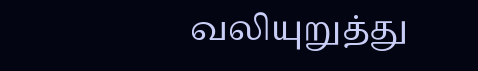வலியுறுத்து